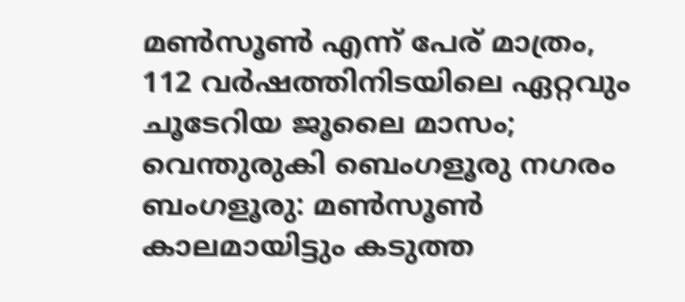മൺസൂൺ എന്ന് പേര് മാത്രം, 112 വർഷത്തിനിടയിലെ ഏറ്റവും ചൂടേറിയ ജൂലൈ മാസം; വെന്തുരുകി ബെംഗളൂരു നഗരം
ബംഗളൂരു: മൺസൂൺ കാലമായിട്ടും കടുത്ത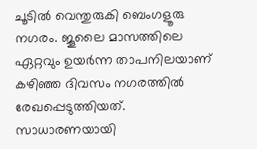ചൂടിൽ വെന്തുരുകി ബെംഗളൂരു നഗരം. ജൂലൈ മാസത്തിലെ ഏറ്റവും ഉയർന്ന താപനിലയാണ് കഴിഞ്ഞ ദിവസം നഗരത്തിൽ രേഖപ്പെടുത്തിയത്. സാധാരണയായി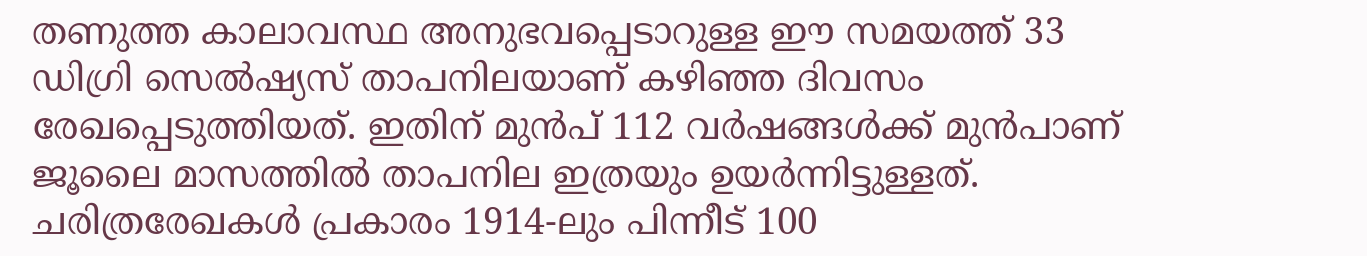തണുത്ത കാലാവസ്ഥ അനുഭവപ്പെടാറുള്ള ഈ സമയത്ത് 33 ഡിഗ്രി സെൽഷ്യസ് താപനിലയാണ് കഴിഞ്ഞ ദിവസം രേഖപ്പെടുത്തിയത്. ഇതിന് മുൻപ് 112 വർഷങ്ങൾക്ക് മുൻപാണ് ജൂലൈ മാസത്തിൽ താപനില ഇത്രയും ഉയർന്നിട്ടുള്ളത്.
ചരിത്രരേഖകൾ പ്രകാരം 1914-ലും പിന്നീട് 100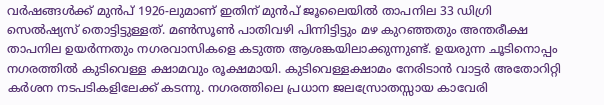വർഷങ്ങൾക്ക് മുൻപ് 1926-ലുമാണ് ഇതിന് മുൻപ് ജൂലൈയിൽ താപനില 33 ഡിഗ്രി സെൽഷ്യസ് തൊട്ടിട്ടുള്ളത്. മൺസൂൺ പാതിവഴി പിന്നിട്ടിട്ടും മഴ കുറഞ്ഞതും അന്തരീക്ഷ താപനില ഉയർന്നതും നഗരവാസികളെ കടുത്ത ആശങ്കയിലാക്കുന്നുണ്ട്. ഉയരുന്ന ചൂടിനൊപ്പം നഗരത്തിൽ കുടിവെള്ള ക്ഷാമവും രൂക്ഷമായി. കുടിവെള്ളക്ഷാമം നേരിടാൻ വാട്ടർ അതോറിറ്റി കർശന നടപടികളിലേക്ക് കടന്നു. നഗരത്തിലെ പ്രധാന ജലസ്രോതസ്സായ കാവേരി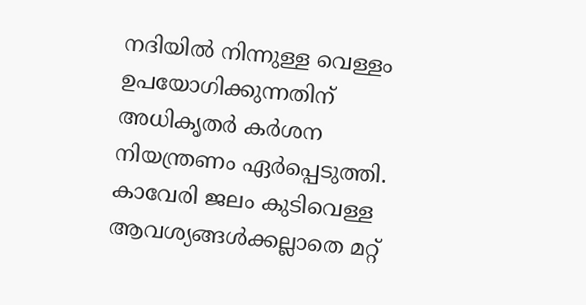നദിയിൽ നിന്നുള്ള വെള്ളം ഉപയോഗിക്കുന്നതിന് അധികൃതർ കർശന നിയന്ത്രണം ഏർപ്പെടുത്തി. കാവേരി ജലം കുടിവെള്ള ആവശ്യങ്ങൾക്കല്ലാതെ മറ്റ്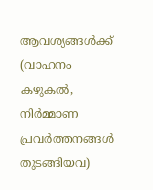ആവശ്യങ്ങൾക്ക് (വാഹനം കഴുകൽ, നിർമ്മാണ പ്രവർത്തനങ്ങൾ തുടങ്ങിയവ)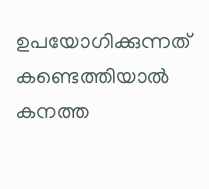ഉപയോഗിക്കുന്നത് കണ്ടെത്തിയാൽ കനത്ത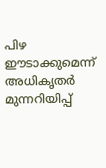പിഴ ഈടാക്കുമെന്ന് അധികൃതർ മുന്നറിയിപ്പ്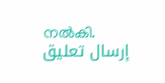നൽകി.
إرسال تعليق